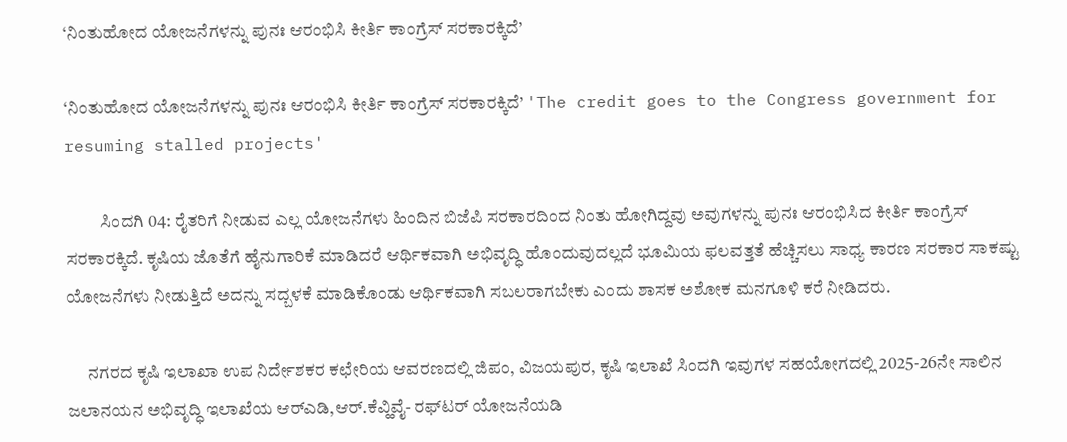‘ನಿಂತುಹೋದ ಯೋಜನೆಗಳನ್ನು ಪುನಃ ಆರಂಭಿಸಿ ಕೀರ್ತಿ ಕಾಂಗ್ರೆಸ್ ಸರಕಾರಕ್ಕಿದೆ’

‘ನಿಂತುಹೋದ ಯೋಜನೆಗಳನ್ನು ಪುನಃ ಆರಂಭಿಸಿ ಕೀರ್ತಿ ಕಾಂಗ್ರೆಸ್ ಸರಕಾರಕ್ಕಿದೆ’ 'The credit goes to the Congress government for resuming stalled projects'

          ಸಿಂದಗಿ 04: ರೈತರಿಗೆ ನೀಡುವ ಎಲ್ಲ ಯೋಜನೆಗಳು ಹಿಂದಿನ ಬಿಜೆಪಿ ಸರಕಾರದಿಂದ ನಿಂತು ಹೋಗಿದ್ದವು ಅವುಗಳನ್ನು ಪುನಃ ಆರಂಭಿಸಿದ ಕೀರ್ತಿ ಕಾಂಗ್ರೆಸ್ ಸರಕಾರಕ್ಕಿದೆ. ಕೃಷಿಯ ಜೊತೆಗೆ ಹೈನುಗಾರಿಕೆ ಮಾಡಿದರೆ ಆರ್ಥಿಕವಾಗಿ ಅಭಿವೃದ್ಧಿ ಹೊಂದುವುದಲ್ಲದೆ ಭೂಮಿಯ ಫಲವತ್ತತೆ ಹೆಚ್ಚಿಸಲು ಸಾಧ್ಯ ಕಾರಣ ಸರಕಾರ ಸಾಕಷ್ಟು ಯೋಜನೆಗಳು ನೀಡುತ್ತಿದೆ ಅದನ್ನು ಸದ್ಬಳಕೆ ಮಾಡಿಕೊಂಡು ಆರ್ಥಿಕವಾಗಿ ಸಬಲರಾಗಬೇಕು ಎಂದು ಶಾಸಕ ಅಶೋಕ ಮನಗೂಳಿ ಕರೆ ನೀಡಿದರು.

      ನಗರದ ಕೃಷಿ ಇಲಾಖಾ ಉಪ ನಿರ್ದೇಶಕರ ಕಛೇರಿಯ ಆವರಣದಲ್ಲಿ ಜಿಪಂ, ವಿಜಯಪುರ, ಕೃಷಿ ಇಲಾಖೆ ಸಿಂದಗಿ ಇವುಗಳ ಸಹಯೋಗದಲ್ಲಿ 2025-26ನೇ ಸಾಲಿನ ಜಲಾನಯನ ಅಭಿವೃದ್ಧಿ ಇಲಾಖೆಯ ಆರ್‌ಎಡಿ,ಆರ್‌.ಕೆವ್ಹಿವೈ- ರಫ್‌ಟರ್ ಯೋಜನೆಯಡಿ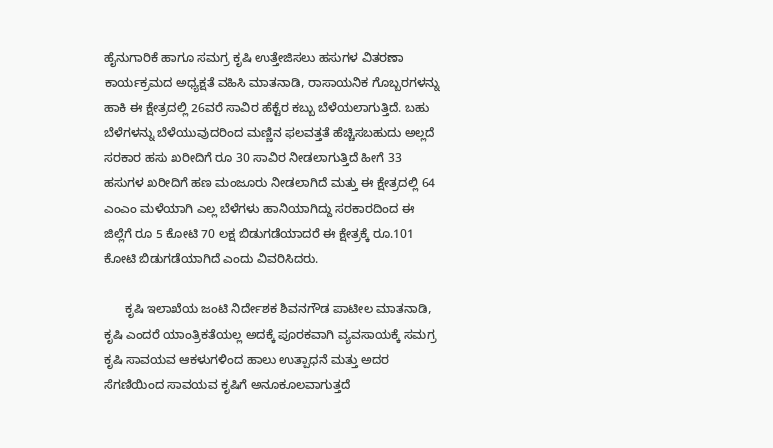ಹೈನುಗಾರಿಕೆ ಹಾಗೂ ಸಮಗ್ರ ಕೃಷಿ ಉತ್ತೇಜಿಸಲು ಹಸುಗಳ ವಿತರಣಾ ಕಾರ್ಯಕ್ರಮದ ಅಧ್ಯಕ್ಷತೆ ವಹಿಸಿ ಮಾತನಾಡಿ, ರಾಸಾಯನಿಕ ಗೊಬ್ಬರಗಳನ್ನು ಹಾಕಿ ಈ ಕ್ಷೇತ್ರದಲ್ಲಿ 26ವರೆ ಸಾವಿರ ಹೆಕ್ಟೆರ ಕಬ್ಬು ಬೆಳೆಯಲಾಗುತ್ತಿದೆ. ಬಹು ಬೆಳೆಗಳನ್ನು ಬೆಳೆಯುವುದರಿಂದ ಮಣ್ಣಿನ ಫಲವತ್ತತೆ ಹೆಚ್ಚಿಸಬಹುದು ಅಲ್ಲದೆ ಸರಕಾರ ಹಸು ಖರೀದಿಗೆ ರೂ 30 ಸಾವಿರ ನೀಡಲಾಗುತ್ತಿದೆ ಹೀಗೆ 33 ಹಸುಗಳ ಖರೀದಿಗೆ ಹಣ ಮಂಜೂರು ನೀಡಲಾಗಿದೆ ಮತ್ತು ಈ ಕ್ಷೇತ್ರದಲ್ಲಿ 64 ಎಂಎಂ ಮಳೆಯಾಗಿ ಎಲ್ಲ ಬೆಳೆಗಳು ಹಾನಿಯಾಗಿದ್ದು ಸರಕಾರದಿಂದ ಈ ಜಿಲ್ಲೆಗೆ ರೂ 5 ಕೋಟಿ 70 ಲಕ್ಷ ಬಿಡುಗಡೆಯಾದರೆ ಈ ಕ್ಷೇತ್ರಕ್ಕೆ ರೂ.101 ಕೋಟಿ ಬಿಡುಗಡೆಯಾಗಿದೆ ಎಂದು ವಿವರಿಸಿದರು.

      ಕೃಷಿ ಇಲಾಖೆಯ ಜಂಟಿ ನಿರ್ದೇಶಕ ಶಿವನಗೌಡ ಪಾಟೀಲ ಮಾತನಾಡಿ,  ಕೃಷಿ ಎಂದರೆ ಯಾಂತ್ರಿಕತೆಯಲ್ಲ ಅದಕ್ಕೆ ಪೂರಕವಾಗಿ ವ್ಯವಸಾಯಕ್ಕೆ ಸಮಗ್ರ ಕೃಷಿ ಸಾವಯವ ಆಕಳುಗಳಿಂದ ಹಾಲು ಉತ್ಪಾಧನೆ ಮತ್ತು ಅದರ ಸೆಗಣಿಯಿಂದ ಸಾವಯವ ಕೃಷಿಗೆ ಅನೂಕೂಲವಾಗುತ್ತದೆ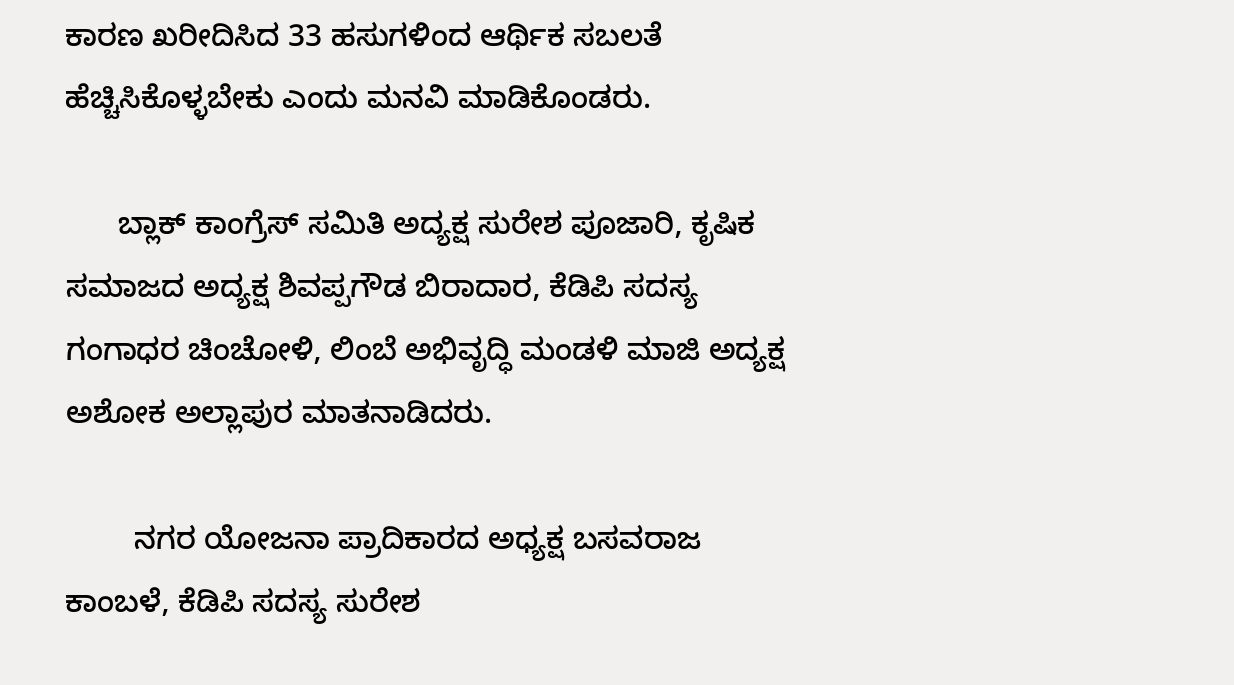ಕಾರಣ ಖರೀದಿಸಿದ 33 ಹಸುಗಳಿಂದ ಆರ್ಥಿಕ ಸಬಲತೆ ಹೆಚ್ಚಿಸಿಕೊಳ್ಳಬೇಕು ಎಂದು ಮನವಿ ಮಾಡಿಕೊಂಡರು.

      ಬ್ಲಾಕ್ ಕಾಂಗ್ರೆಸ್ ಸಮಿತಿ ಅದ್ಯಕ್ಷ ಸುರೇಶ ಪೂಜಾರಿ, ಕೃಷಿಕ ಸಮಾಜದ ಅದ್ಯಕ್ಷ ಶಿವಪ್ಪಗೌಡ ಬಿರಾದಾರ, ಕೆಡಿಪಿ ಸದಸ್ಯ ಗಂಗಾಧರ ಚಿಂಚೋಳಿ, ಲಿಂಬೆ ಅಭಿವೃದ್ಧಿ ಮಂಡಳಿ ಮಾಜಿ ಅದ್ಯಕ್ಷ ಅಶೋಕ ಅಲ್ಲಾಪುರ ಮಾತನಾಡಿದರು.

        ನಗರ ಯೋಜನಾ ಪ್ರಾದಿಕಾರದ ಅಧ್ಯಕ್ಷ ಬಸವರಾಜ ಕಾಂಬಳೆ, ಕೆಡಿಪಿ ಸದಸ್ಯ ಸುರೇಶ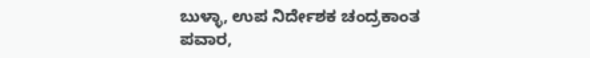ಬುಳ್ಳಾ, ಉಪ ನಿರ್ದೇಶಕ ಚಂದ್ರಕಾಂತ ಪವಾರ,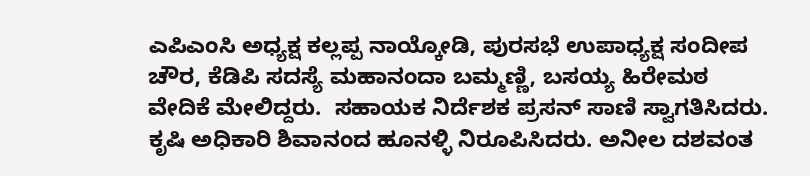ಎಪಿಎಂಸಿ ಅಧ್ಯಕ್ಷ ಕಲ್ಲಪ್ಪ ನಾಯ್ಕೋಡಿ, ಪುರಸಭೆ ಉಪಾಧ್ಯಕ್ಷ ಸಂದೀಪ ಚೌರ, ಕೆಡಿಪಿ ಸದಸ್ಯೆ ಮಹಾನಂದಾ ಬಮ್ಮಣ್ಣಿ, ಬಸಯ್ಯ ಹಿರೇಮಠ ವೇದಿಕೆ ಮೇಲಿದ್ದರು.  ಸಹಾಯಕ ನಿರ್ದೆಶಕ ಪ್ರಸನ್ ಸಾಣಿ ಸ್ವಾಗತಿಸಿದರು. ಕೃಷಿ ಅಧಿಕಾರಿ ಶಿವಾನಂದ ಹೂನಳ್ಳಿ ನಿರೂಪಿಸಿದರು. ಅನೀಲ ದಶವಂತ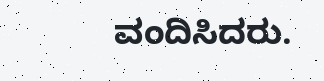ವಂದಿಸಿದರು.